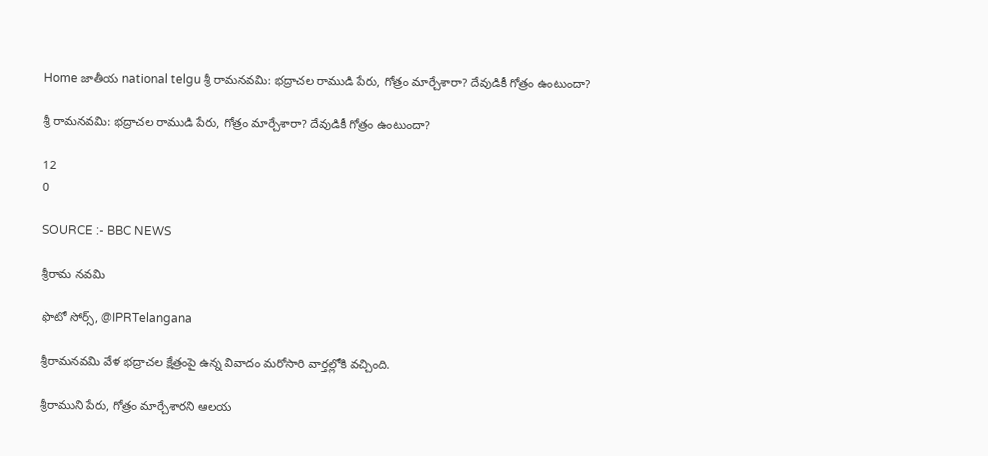Home జాతీయ national telgu శ్రీ రామనవమి: భద్రాచల రాముడి పేరు, గోత్రం మార్చేశారా? దేవుడికీ గోత్రం ఉంటుందా?

శ్రీ రామనవమి: భద్రాచల రాముడి పేరు, గోత్రం మార్చేశారా? దేవుడికీ గోత్రం ఉంటుందా?

12
0

SOURCE :- BBC NEWS

శ్రీరామ నవమి

ఫొటో సోర్స్, @IPRTelangana

శ్రీరామనవమి వేళ భద్రాచల క్షేత్రంపై ఉన్న వివాదం మరోసారి వార్తల్లోకి వచ్చింది.

శ్రీరాముని పేరు, గోత్రం మార్చేశారని ఆలయ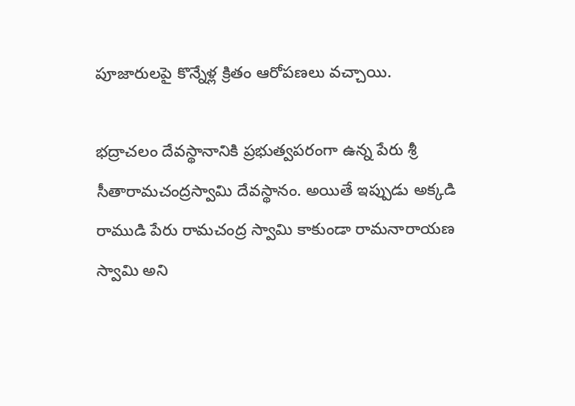పూజారులపై కొన్నేళ్ల క్రితం ఆరోపణలు వచ్చాయి.

భద్రాచలం దేవస్థానానికి ప్రభుత్వపరంగా ఉన్న పేరు శ్రీ సీతారామచంద్రస్వామి దేవస్థానం. అయితే ఇప్పుడు అక్కడి రాముడి పేరు రామచంద్ర స్వామి కాకుండా రామనారాయణ స్వామి అని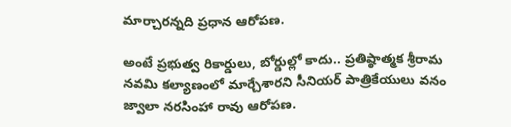మార్చారన్నది ప్రధాన ఆరోపణ.

అంటే ప్రభుత్వ రికార్డులు, బోర్డుల్లో కాదు.. ప్రతిష్ఠాత్మక శ్రీరామ నవమి కల్యాణంలో మార్చేశారని సీనియర్ పాత్రికేయులు వనం జ్వాలా నరసింహా రావు ఆరోపణ.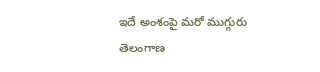ఇదే అంశంపై మరో ముగ్గురు తెలంగాణ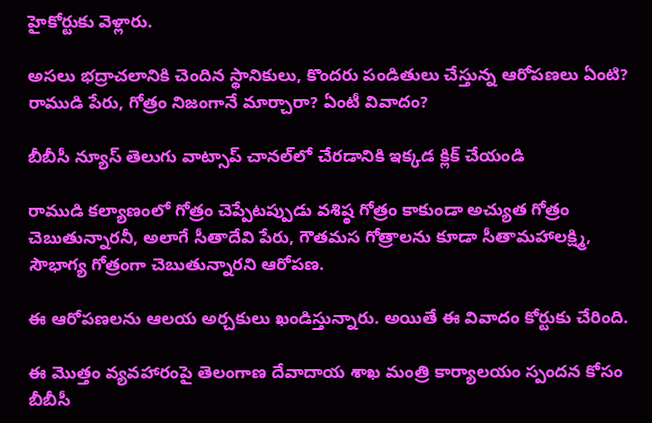హైకోర్టుకు వెళ్లారు.

అసలు భద్రాచలానికి చెందిన స్థానికులు, కొందరు పండితులు చేస్తున్న ఆరోపణలు ఏంటి? రాముడి పేరు, గోత్రం నిజంగానే మార్చారా? ఏంటీ వివాదం?

బీబీసీ న్యూస్ తెలుగు వాట్సాప్ చానల్‌లో చేరడానికి ఇక్కడ క్లిక్ చేయండి

రాముడి కల్యాణంలో గోత్రం చెప్పేటప్పుడు వశిష్ఠ గోత్రం కాకుండా అచ్యుత గోత్రం చెబుతున్నారనీ, అలాగే సీతాదేవి పేరు, గౌతమస గోత్రాలను కూడా సీతామహాలక్ష్మి, సౌభాగ్య గోత్రంగా చెబుతున్నారని ఆరోపణ.

ఈ ఆరోపణలను ఆలయ అర్చకులు ఖండిస్తున్నారు. అయితే ఈ వివాదం కోర్టుకు చేరింది.

ఈ మొత్తం వ్యవహారంపై తెలంగాణ దేవాదాయ శాఖ మంత్రి కార్యాలయం స్పందన కోసం బీబీసీ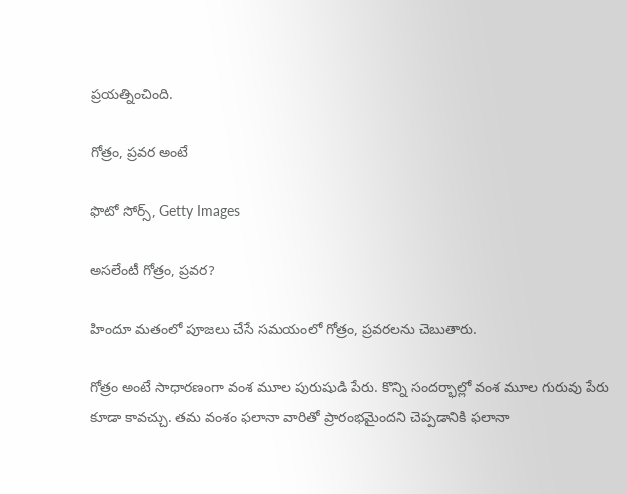ప్రయత్నించింది.

గోత్రం, ప్రవర అంటే

ఫొటో సోర్స్, Getty Images

అసలేంటీ గోత్రం, ప్రవర?

హిందూ మతంలో పూజలు చేసే సమయంలో గోత్రం, ప్రవరలను చెబుతారు.

గోత్రం అంటే సాధారణంగా వంశ మూల పురుషుడి పేరు. కొన్ని సందర్భాల్లో వంశ మూల గురువు పేరు కూడా కావచ్చు. తమ వంశం ఫలానా వారితో ప్రారంభమైందని చెప్పడానికి ఫలానా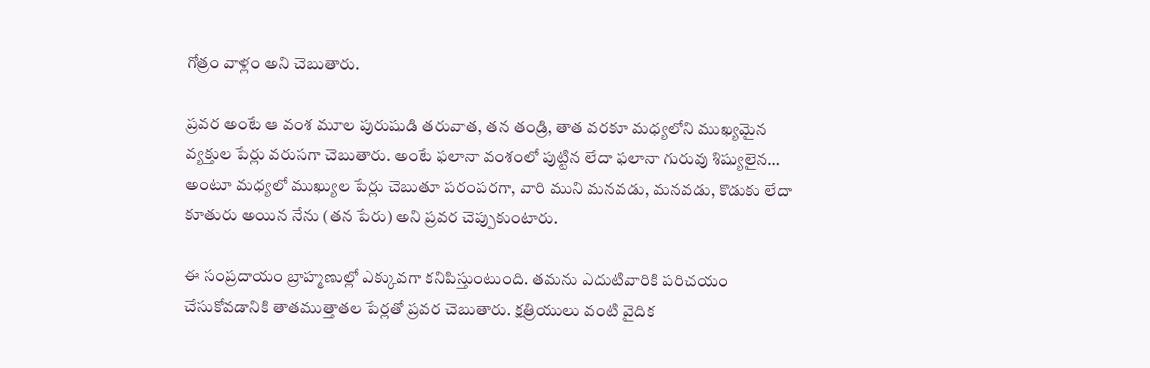గోత్రం వాళ్లం అని చెబుతారు.

ప్రవర అంటే ఆ వంశ మూల పురుషుడి తరువాత, తన తండ్రి, తాత వరకూ మధ్యలోని ముఖ్యమైన వ్యక్తుల పేర్లు వరుసగా చెబుతారు. అంటే ఫలానా వంశంలో పుట్టిన లేదా ఫలానా గురువు శిష్యులైన… అంటూ మధ్యలో ముఖ్యుల పేర్లు చెబుతూ పరంపరగా, వారి ముని మనవడు, మనవడు, కొడుకు లేదా కూతురు అయిన నేను (తన పేరు) అని ప్రవర చెప్పుకుంటారు.

ఈ సంప్రదాయం బ్రాహ్మణుల్లో ఎక్కువగా కనిపిస్తుంటుంది. తమను ఎదుటివారికి పరిచయం చేసుకోవడానికి తాతముత్తాతల పేర్లతో ప్రవర చెబుతారు. క్షత్రియులు వంటి వైదిక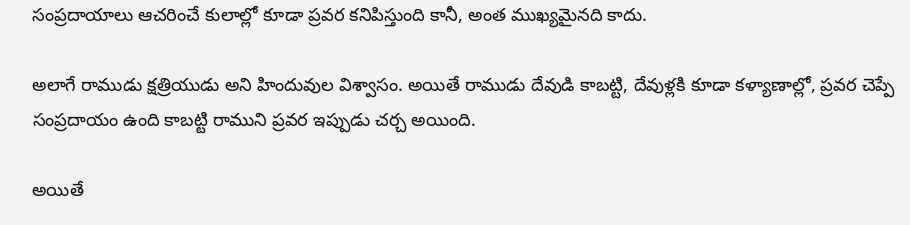సంప్రదాయాలు ఆచరించే కులాల్లో కూడా ప్రవర కనిపిస్తుంది కానీ, అంత ముఖ్యమైనది కాదు.

అలాగే రాముడు క్షత్రియుడు అని హిందువుల విశ్వాసం. అయితే రాముడు దేవుడి కాబట్టి, దేవుళ్లకి కూడా కళ్యాణాల్లో, ప్రవర చెప్పే సంప్రదాయం ఉంది కాబట్టి రాముని ప్రవర ఇప్పుడు చర్చ అయింది.

అయితే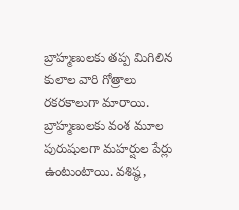బ్రాహ్మణులకు తప్ప మిగిలిన కులాల వారి గోత్రాలు రకరకాలుగా మారాయి. బ్రాహ్మణులకు వంశ మూల పురుషులగా మహర్షుల పేర్లు ఉంటుంటాయి. వశిష్ఠ,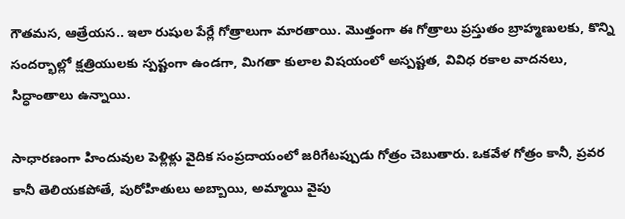గౌతమస, ఆత్రేయస.. ఇలా రుషుల పేర్లే గోత్రాలుగా మారతాయి. మొత్తంగా ఈ గోత్రాలు ప్రస్తుతం బ్రాహ్మణులకు, కొన్ని సందర్భాల్లో క్షత్రియులకు స్పష్టంగా ఉండగా, మిగతా కులాల విషయంలో అస్పష్టత, వివిధ రకాల వాదనలు, సిద్ధాంతాలు ఉన్నాయి.

సాధారణంగా హిందువుల పెళ్లిళ్లు వైదిక సంప్రదాయంలో జరిగేటప్పుడు గోత్రం చెబుతారు. ఒకవేళ గోత్రం కానీ, ప్రవర కానీ తెలియకపోతే, పురోహితులు అబ్బాయి, అమ్మాయి వైపు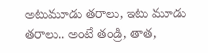అటుమూడు తరాలు, ఇటు మూడు తరాలు.. అంటే తండ్రి, తాత,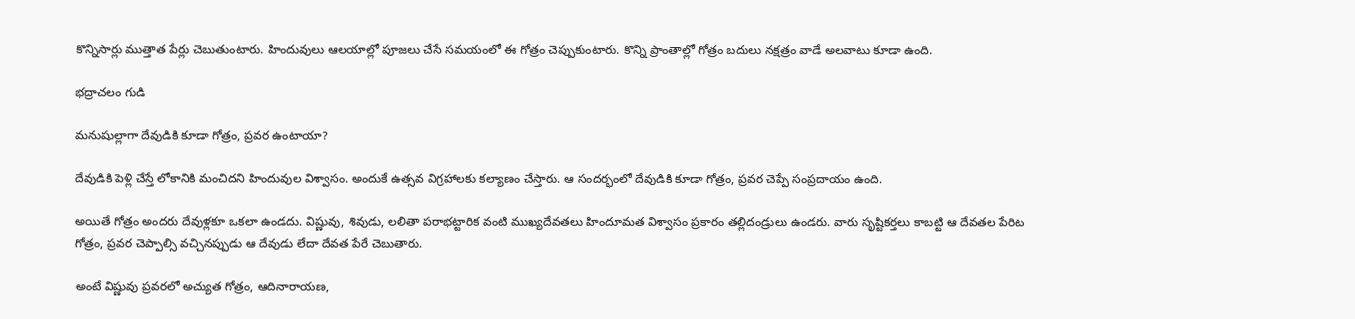కొన్నిసార్లు ముత్తాత పేర్లు చెబుతుంటారు. హిందువులు ఆలయాల్లో పూజలు చేసే సమయంలో ఈ గోత్రం చెప్పుకుంటారు. కొన్ని ప్రాంతాల్లో గోత్రం బదులు నక్షత్రం వాడే అలవాటు కూడా ఉంది.

భద్రాచలం గుడి

మనుషుల్లాగా దేవుడికి కూడా గోత్రం, ప్రవర ఉంటాయా?

దేవుడికి పెళ్లి చేస్తే లోకానికి మంచిదని హిందువుల విశ్వాసం. అందుకే ఉత్సవ విగ్రహాలకు కల్యాణం చేస్తారు. ఆ సందర్భంలో దేవుడికి కూడా గోత్రం, ప్రవర చెప్పే సంప్రదాయం ఉంది.

అయితే గోత్రం అందరు దేవుళ్లకూ ఒకలా ఉండదు. విష్ణువు, శివుడు, లలితా పరాభట్టారిక వంటి ముఖ్యదేవతలు హిందూమత విశ్వాసం ప్రకారం తల్లిదండ్రులు ఉండరు. వారు సృష్టికర్తలు కాబట్టి ఆ దేవతల పేరిట గోత్రం, ప్రవర చెప్పాల్సి వచ్చినప్పుడు ఆ దేవుడు లేదా దేవత పేరే చెబుతారు.

అంటే విష్ణువు ప్రవరలో అచ్యుత గోత్రం, ఆదినారాయణ,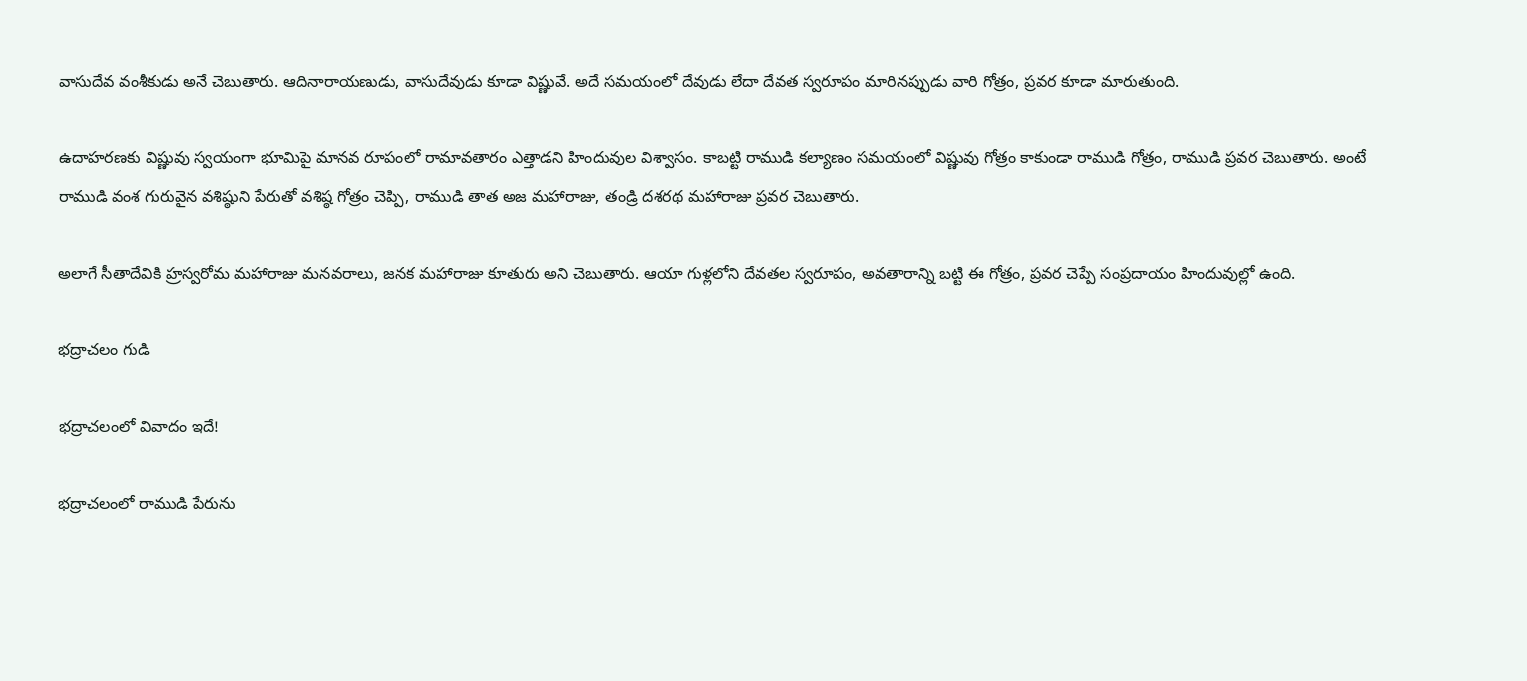వాసుదేవ వంశీకుడు అనే చెబుతారు. ఆదినారాయణుడు, వాసుదేవుడు కూడా విష్ణువే. అదే సమయంలో దేవుడు లేదా దేవత స్వరూపం మారినప్పుడు వారి గోత్రం, ప్రవర కూడా మారుతుంది.

ఉదాహరణకు విష్ణువు స్వయంగా భూమిపై మానవ రూపంలో రామావతారం ఎత్తాడని హిందువుల విశ్వాసం. కాబట్టి రాముడి కల్యాణం సమయంలో విష్ణువు గోత్రం కాకుండా రాముడి గోత్రం, రాముడి ప్రవర చెబుతారు. అంటే రాముడి వంశ గురువైన వశిష్ఠుని పేరుతో వశిష్ఠ గోత్రం చెప్పి, రాముడి తాత అజ మహారాజు, తండ్రి దశరథ మహారాజు ప్రవర చెబుతారు.

అలాగే సీతాదేవికి హ్రస్వరోమ మహారాజు మనవరాలు, జనక మహారాజు కూతురు అని చెబుతారు. ఆయా గుళ్లలోని దేవతల స్వరూపం, అవతారాన్ని బట్టి ఈ గోత్రం, ప్రవర చెప్పే సంప్రదాయం హిందువుల్లో ఉంది.

భద్రాచలం గుడి

భద్రాచలంలో వివాదం ఇదే!

భద్రాచలంలో రాముడి పేరును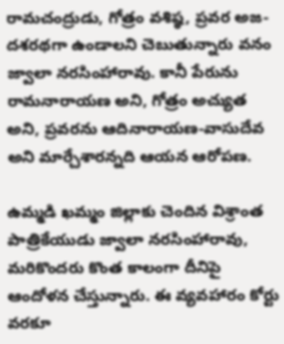రామచంద్రుడు, గోత్రం వశిష్ఠ, ప్రవర అజ-దశరథగా ఉండాలని చెబుతున్నారు వనం జ్వాలా నరసింహారావు. కానీ పేరును రామనారాయణ అని, గోత్రం అచ్యుత అని, ప్రవరను ఆదినారాయణ-వాసుదేవ అని మార్చేశారన్నది ఆయన ఆరోపణ.

ఉమ్మడి ఖమ్మం జిల్లాకు చెందిన విశ్రాంత పాత్రికేయుడు జ్వాలా నరసింహారావు, మరికొందరు కొంత కాలంగా దీనిపై ఆందోళన చేస్తున్నారు. ఈ వ్యవహారం కోర్టు వరకూ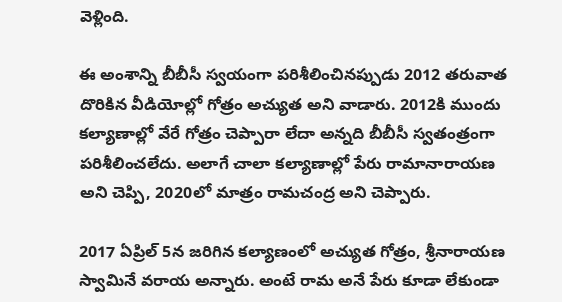వెళ్లింది.

ఈ అంశాన్ని బీబీసీ స్వయంగా పరిశీలించినప్పుడు 2012 తరువాత దొరికిన వీడియోల్లో గోత్రం అచ్యుత అని వాడారు. 2012కి ముందు కల్యాణాల్లో వేరే గోత్రం చెప్పారా లేదా అన్నది బీబీసీ స్వతంత్రంగా పరిశీలించలేదు. అలాగే చాలా కల్యాణాల్లో పేరు రామానారాయణ అని చెప్పి, 2020లో మాత్రం రామచంద్ర అని చెప్పారు.

2017 ఏప్రిల్ 5న జరిగిన కల్యాణంలో అచ్యుత గోత్రం, శ్రీనారాయణ స్వామినే వరాయ అన్నారు. అంటే రామ అనే పేరు కూడా లేకుండా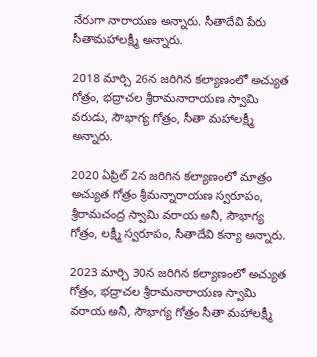నేరుగా నారాయణ అన్నారు. సీతాదేవి పేరు సీతామహాలక్ష్మీ అన్నారు.

2018 మార్చి 26న జరిగిన కల్యాణంలో అచ్యుత గోత్రం, భద్రాచల శ్రీరామనారాయణ స్వామి వరుడు, సౌభాగ్య గోత్రం, సీతా మహాలక్ష్మీ అన్నారు.

2020 ఏప్రిల్ 2న జరిగిన కల్యాణంలో మాత్రం అచ్యుత గోత్రం శ్రీమన్నారాయణ స్వరూపం, శ్రీరామచంద్ర స్వామి వరాయ అనీ, సౌభాగ్య గోత్రం, లక్ష్మీ స్వరూపం, సీతాదేవి కన్యా అన్నారు.

2023 మార్చి 30న జరిగిన కల్యాణంలో అచ్యుత గోత్రం, భద్రాచల శ్రీరామనారాయణ స్వామి వరాయ అనీ, సౌభాగ్య గోత్రం సీతా మహాలక్ష్మీ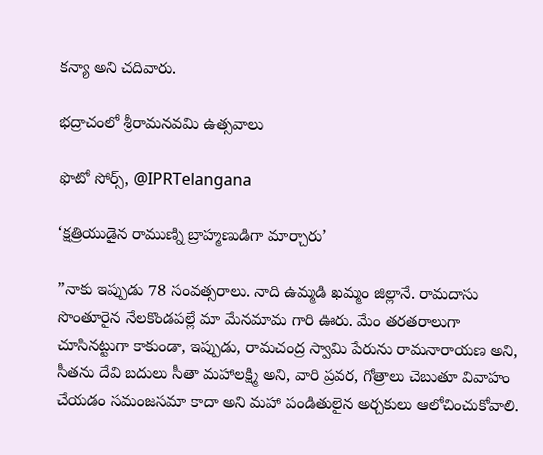కన్యా అని చదివారు.

భద్రాచంలో శ్రీరామనవమి ఉత్సవాలు

ఫొటో సోర్స్, @IPRTelangana

‘క్షత్రియుడైన రాముణ్ని బ్రాహ్మణుడిగా మార్చారు’

”నాకు ఇప్పుడు 78 సంవత్సరాలు. నాది ఉమ్మడి ఖమ్మం జిల్లానే. రామదాసు సొంతూరైన నేలకొండపల్లే మా మేనమామ గారి ఊరు. మేం తరతరాలుగా చూసినట్టుగా కాకుండా, ఇప్పుడు, రామచంద్ర స్వామి పేరును రామనారాయణ అని, సీతను దేవి బదులు సీతా మహాలక్ష్మి అని, వారి ప్రవర, గోత్రాలు చెబుతూ వివాహం చేయడం సమంజసమా కాదా అని మహా పండితులైన అర్చకులు ఆలోచించుకోవాలి.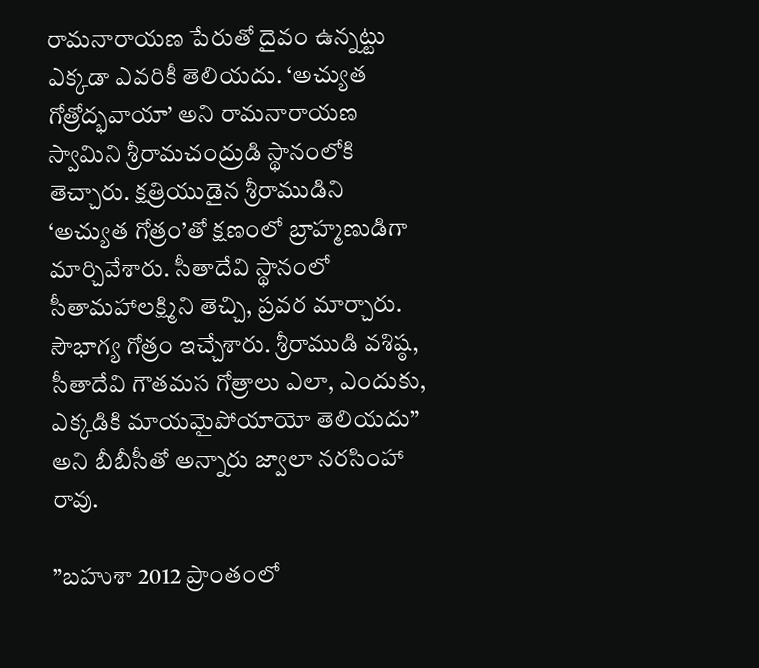రామనారాయణ పేరుతో దైవం ఉన్నట్టు ఎక్కడా ఎవరికీ తెలియదు. ‘అచ్యుత గోత్రోద్భవాయా’ అని రామనారాయణ స్వామిని శ్రీరామచంద్రుడి స్థానంలోకి తెచ్చారు. క్షత్రియుడైన శ్రీరాముడిని ‘అచ్యుత గోత్రం’తో క్షణంలో బ్రాహ్మణుడిగా మార్చివేశారు. సీతాదేవి స్థానంలో సీతామహాలక్ష్మిని తెచ్చి, ప్రవర మార్చారు. సౌభాగ్య గోత్రం ఇచ్చేశారు. శ్రీరాముడి వశిష్ఠ, సీతాదేవి గౌతమస గోత్రాలు ఎలా, ఎందుకు, ఎక్కడికి మాయమైపోయాయో తెలియదు” అని బీబీసీతో అన్నారు జ్వాలా నరసింహా రావు.

”బహుశా 2012 ప్రాంతంలో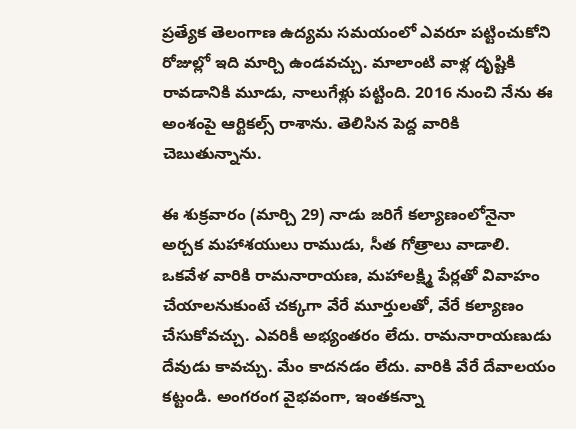ప్రత్యేక తెలంగాణ ఉద్యమ సమయంలో ఎవరూ పట్టించుకోని రోజుల్లో ఇది మార్చి ఉండవచ్చు. మాలాంటి వాళ్ల దృష్టికి రావడానికి మూడు, నాలుగేళ్లు పట్టింది. 2016 నుంచి నేను ఈ అంశంపై ఆర్టికల్స్ రాశాను. తెలిసిన పెద్ద వారికి చెబుతున్నాను.

ఈ శుక్రవారం (మార్చి 29) నాడు జరిగే కల్యాణంలోనైనా అర్చక మహాశయులు రాముడు, సీత గోత్రాలు వాడాలి. ఒకవేళ వారికి రామనారాయణ, మహాలక్ష్మి పేర్లతో వివాహం చేయాలనుకుంటే చక్కగా వేరే మూర్తులతో, వేరే కల్యాణం చేసుకోవచ్చు. ఎవరికీ అభ్యంతరం లేదు. రామనారాయణుడు దేవుడు కావచ్చు. మేం కాదనడం లేదు. వారికి వేరే దేవాలయం కట్టండి. అంగరంగ వైభవంగా, ఇంతకన్నా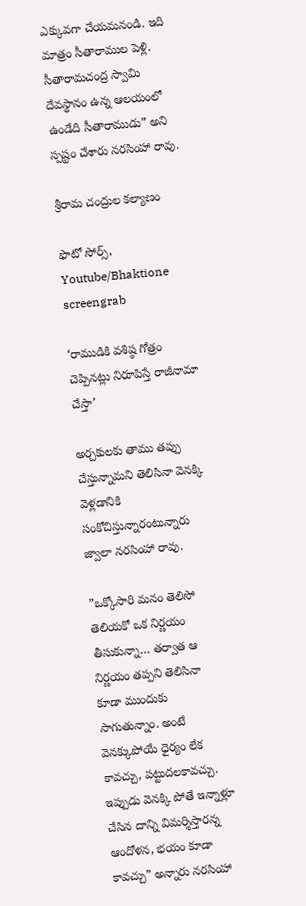ఎక్కువగా చేయమనండి. ఇది మాత్రం సీతారాముల పెళ్లి. సీతారామచంద్ర స్వామి దేవస్థానం ఉన్న ఆలయంలో ఉండేది సీతారాముడు” అని స్పష్టం చేశారు నరసింహా రావు.

శ్రీరామ చంద్రుల కల్యాణం

ఫొటో సోర్స్, Youtube/Bhaktione screengrab

‘రాముడికి వశిష్ఠ గోత్రం చెప్పినట్లు నిరూపిస్తే రాజీనామా చేస్తా’

అర్చకులకు తాము తప్పు చేస్తున్నామని తెలిసినా వెనక్కి వెళ్లడానికి సంకోచిస్తున్నారంటున్నారు జ్వాలా నరసింహా రావు.

”ఒక్కోసారి మనం తెలిసో తెలియకో ఒక నిర్ణయం తీసుకున్నా… తర్వాత ఆ నిర్ణయం తప్పని తెలిసినా కూడా ముందుకు సాగుతున్నాం. అంటే వెనక్కుపోయే ధైర్యం లేక కావచ్చు, పట్టుదలకావచ్చు. ఇప్పుడు వెనక్కి పోతే ఇన్నాళ్లూ చేసిన దాన్ని విమర్శిస్తారన్న ఆందోళన, భయం కూడా కావచ్చు” అన్నారు నరసింహా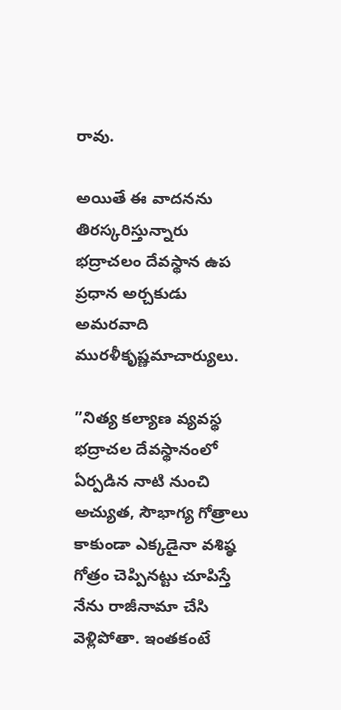రావు.

అయితే ఈ వాదనను తిరస్కరిస్తున్నారు భద్రాచలం దేవస్థాన ఉప ప్రధాన అర్చకుడు అమరవాది మురళీకృష్ణమాచార్యులు.

”నిత్య కల్యాణ వ్యవస్థ భద్రాచల దేవస్థానంలో ఏర్పడిన నాటి నుంచి అచ్యుత, సౌభాగ్య గోత్రాలు కాకుండా ఎక్కడైనా వశిష్ఠ గోత్రం చెప్పినట్టు చూపిస్తే నేను రాజీనామా చేసి వెళ్లిపోతా. ఇంతకంటే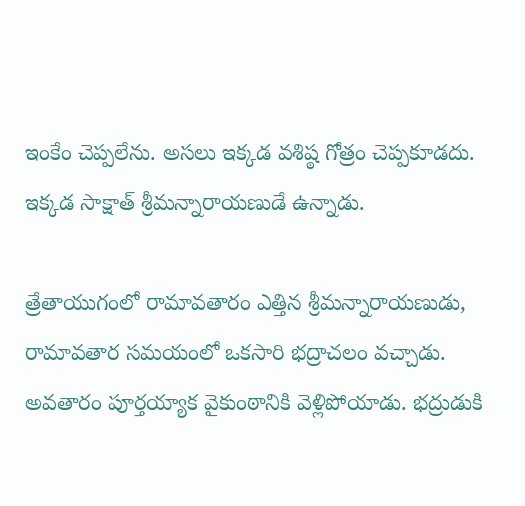ఇంకేం చెప్పలేను. అసలు ఇక్కడ వశిష్ఠ గోత్రం చెప్పకూడదు. ఇక్కడ సాక్షాత్ శ్రీమన్నారాయణుడే ఉన్నాడు.

త్రేతాయుగంలో రామావతారం ఎత్తిన శ్రీమన్నారాయణుడు, రామావతార సమయంలో ఒకసారి భద్రాచలం వచ్చాడు. అవతారం పూర్తయ్యాక వైకుంఠానికి వెళ్లిపోయాడు. భద్రుడుకి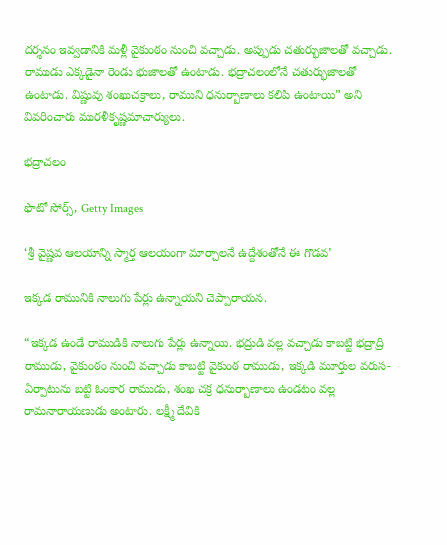దర్శనం ఇవ్వడానికి మళ్లీ వైకుంఠం నుంచి వచ్చాడు. అప్పుడు చతుర్భుజాలతో వచ్చాడు. రాముడు ఎక్కడైనా రెండు భుజాలతో ఉంటాడు. భద్రాచలంలోనే చతుర్భుజాలతో ఉంటాడు. విష్ణువు శంఖుచక్రాలు, రాముని ధనుర్బాణాలు కలిపి ఉంటాయి” అని వివరించారు మురళీకృష్ణమాచార్యులు.

భద్రాచలం

ఫొటో సోర్స్, Getty Images

‘శ్రీ వైష్ణవ ఆలయాన్ని స్మార్త ఆలయంగా మార్చాలనే ఉద్దేశంతోనే ఈ గొడవ’

ఇక్కడ రామునికి నాలుగు పేర్లు ఉన్నాయని చెప్పారాయన.

“ఇక్కడ ఉండే రాముడికి నాలుగు పేర్లు ఉన్నాయి. భద్రుడి వల్ల వచ్చాడు కాబట్టి భద్రాద్రి రాముడు, వైకుంఠం నుంచి వచ్చాడు కాబట్టి వైకుంఠ రాముడు, ఇక్కడి మూర్తుల వరుస-ఏర్పాటును బట్టి ఓంకార రాముడు, శంఖ చక్ర ధనుర్బాణాలు ఉండటం వల్ల రామనారాయణుడు అంటారు. లక్ష్మీ దేవికి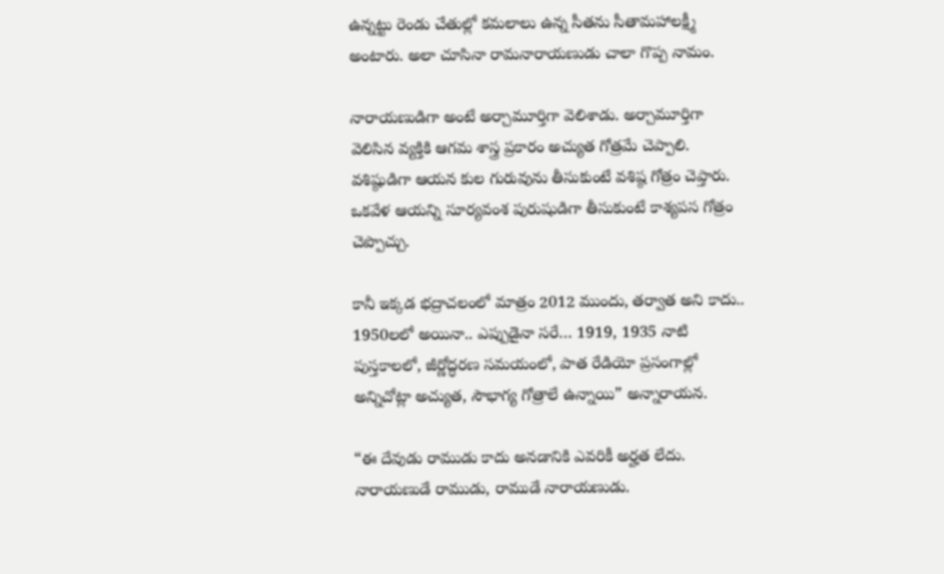ఉన్నట్టు రెండు చేతుల్లో కమలాలు ఉన్న సీతను సీతామహాలక్ష్మీ అంటారు. అలా చూసినా రామనారాయణుడు చాలా గొప్ప నామం.

నారాయణుడిగా అంటే అర్చామూర్తిగా వెలిశాడు. అర్చామూర్తిగా వెలిసిన వ్యక్తికి ఆగమ శాస్త్ర ప్రకారం అచ్యుత గోత్రమే చెప్పాలి. వశిష్ఠుడిగా ఆయన కుల గురువును తీసుకుంటే వశిష్ఠ గోత్రం చెప్తారు. ఒకవేళ ఆయన్ని సూర్యవంశ పురుషుడిగా తీసుకుంటే కాశ్యపస గోత్రం చెప్పొచ్చు.

కానీ ఇక్కడ భద్రాచలంలో మాత్రం 2012 ముందు, తర్వాత అని కాదు.. 1950లలో అయినా.. ఎప్పుడైనా సరే… 1919, 1935 నాటి పుస్తకాలలో, జీర్ణోద్ధరణ సమయంలో, పాత రేడియో ప్రసంగాల్లో అన్నిచోట్లా అచ్యుత, సౌభాగ్య గోత్రాలే ఉన్నాయి” అన్నారాయన.

“ఈ దేవుడు రాముడు కాదు అనడానికి ఎవరికీ అర్హత లేదు. నారాయణుడే రాముడు, రాముడే నారాయణుడు.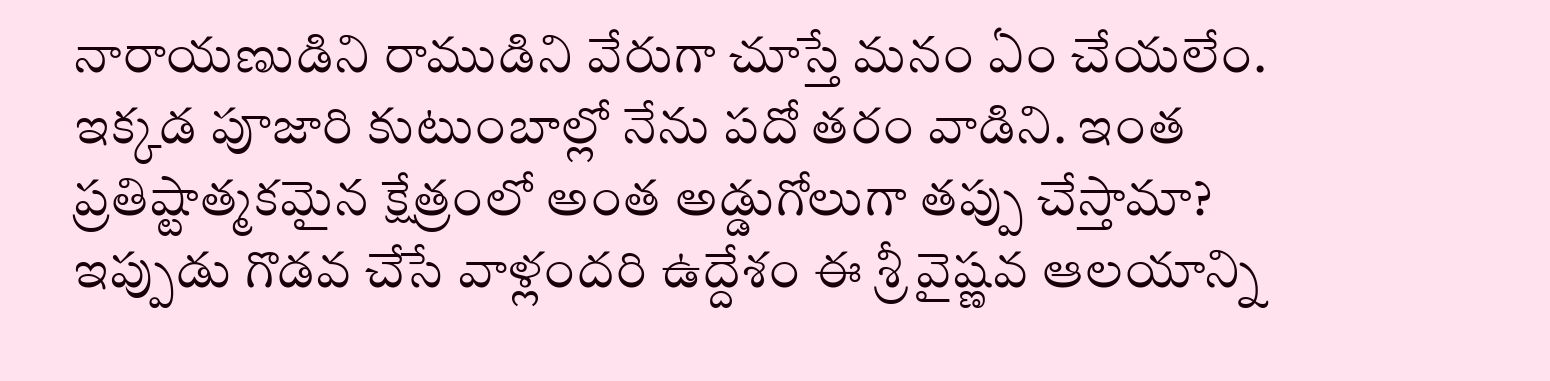నారాయణుడిని రాముడిని వేరుగా చూస్తే మనం ఏం చేయలేం. ఇక్కడ పూజారి కుటుంబాల్లో నేను పదో తరం వాడిని. ఇంత ప్రతిష్టాత్మకమైన క్షేత్రంలో అంత అడ్డుగోలుగా తప్పు చేస్తామా? ఇప్పుడు గొడవ చేసే వాళ్లందరి ఉద్దేశం ఈ శ్రీ వైష్ణవ ఆలయాన్ని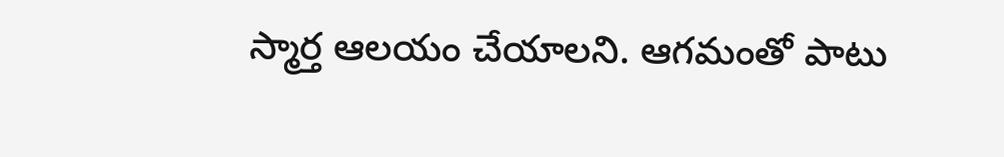స్మార్త ఆలయం చేయాలని. ఆగమంతో పాటు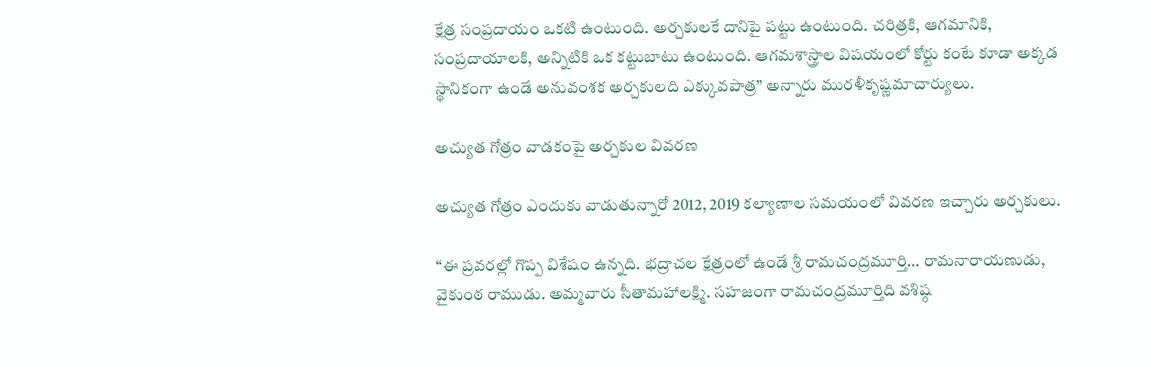క్షేత్ర సంప్రదాయం ఒకటి ఉంటుంది. అర్చకులకే దానిపై పట్టు ఉంటుంది. చరిత్రకి, ఆగమానికి, సంప్రదాయాలకి, అన్నిటికి ఒక కట్టుబాటు ఉంటుంది. ఆగమశాస్త్రాల విషయంలో కోర్టు కంటే కూడా అక్కడ స్థానికంగా ఉండే అనువంశక అర్చకులది ఎక్కువపాత్ర” అన్నారు మురళీకృష్ణమాచార్యులు.

అచ్యుత గోత్రం వాడకంపై అర్చకుల వివరణ

అచ్యుత గోత్రం ఎందుకు వాడుతున్నారో 2012, 2019 కల్యాణాల సమయంలో వివరణ ఇచ్చారు అర్చకులు.

“ఈ ప్రవరల్లో గొప్ప విశేషం ఉన్నది. భద్రాచల క్షేత్రంలో ఉండే శ్రీ రామచంద్రమూర్తి… రామనారాయణుడు, వైకుంఠ రాముడు. అమ్మవారు సీతామహాలక్ష్మి. సహజంగా రామచంద్రమూర్తిది వశిష్ఠ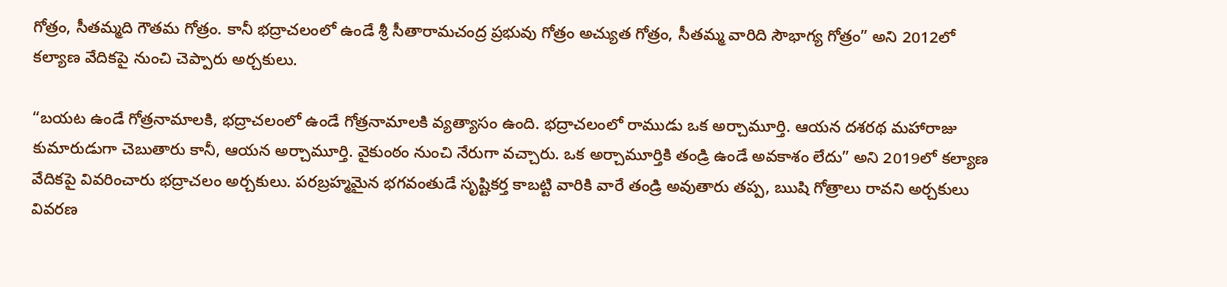గోత్రం, సీతమ్మది గౌతమ గోత్రం. కానీ భద్రాచలంలో ఉండే శ్రీ సీతారామచంద్ర ప్రభువు గోత్రం అచ్యుత గోత్రం, సీతమ్మ వారిది సౌభాగ్య గోత్రం” అని 2012లో కల్యాణ వేదికపై నుంచి చెప్పారు అర్చకులు.

“బయట ఉండే గోత్రనామాలకి, భద్రాచలంలో ఉండే గోత్రనామాలకి వ్యత్యాసం ఉంది. భద్రాచలంలో రాముడు ఒక అర్చామూర్తి. ఆయన దశరథ మహారాజు కుమారుడుగా చెబుతారు కానీ, ఆయన అర్చామూర్తి. వైకుంఠం నుంచి నేరుగా వచ్చారు. ఒక అర్చామూర్తికి తండ్రి ఉండే అవకాశం లేదు” అని 2019లో కల్యాణ వేదికపై వివరించారు భద్రాచలం అర్చకులు. పరబ్రహ్మమైన భగవంతుడే సృష్టికర్త కాబట్టి వారికి వారే తండ్రి అవుతారు తప్ప, ఋషి గోత్రాలు రావని అర్చకులు వివరణ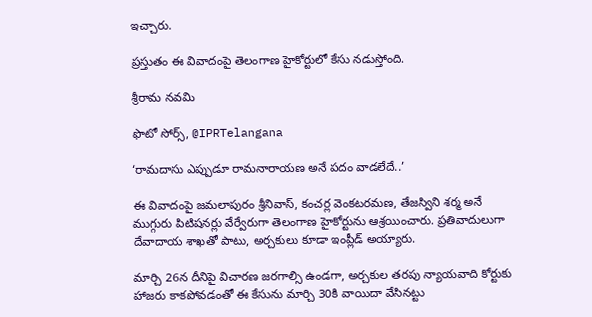ఇచ్చారు.

ప్రస్తుతం ఈ వివాదంపై తెలంగాణ హైకోర్టులో కేసు నడుస్తోంది.

శ్రీరామ నవమి

ఫొటో సోర్స్, @IPRTelangana

‘రామదాసు ఎప్పుడూ రామనారాయణ అనే పదం వాడలేదే..’

ఈ వివాదంపై జమలాపురం శ్రీనివాస్, కంచర్ల వెంకటరమణ, తేజస్విని శర్మ అనే ముగ్గురు పిటిషనర్లు వేర్వేరుగా తెలంగాణ హైకోర్టును ఆశ్రయించారు. ప్రతివాదులుగా దేవాదాయ శాఖతో పాటు, అర్చకులు కూడా ఇంప్లీడ్ అయ్యారు.

మార్చి 26న దీనిపై విచారణ జరగాల్సి ఉండగా, అర్చకుల తరపు న్యాయవాది కోర్టుకు హాజరు కాకపోవడంతో ఈ కేసును మార్చి 30కి వాయిదా వేసినట్టు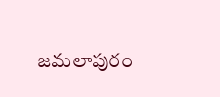జమలాపురం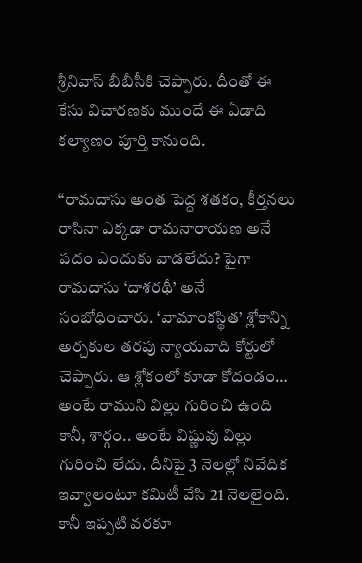శ్రీనివాస్ బీబీసీకి చెప్పారు. దీంతో ఈ కేసు విచారణకు ముందే ఈ ఏడాది కల్యాణం పూర్తి కానుంది.

“రామదాసు అంత పెద్ద శతకం, కీర్తనలు రాసినా ఎక్కడా రామనారాయణ అనే పదం ఎందుకు వాడలేదు? పైగా రామదాసు ‘దాశరథీ’ అనే సంబోధించారు. ‘వామాంకస్థిత’ శ్లోకాన్ని అర్చకుల తరపు న్యాయవాది కోర్టులో చెప్పారు. ఆ శ్లోకంలో కూడా కోదండం… అంటే రాముని విల్లు గురించి ఉంది కానీ, శార్గం.. అంటే విష్ణువు విల్లు గురించి లేదు. దీనిపై 3 నెలల్లో నివేదిక ఇవ్వాలంటూ కమిటీ వేసి 21 నెలలైంది. కానీ ఇప్పటి వరకూ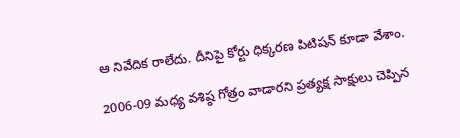ఆ నివేదిక రాలేదు. దీనిపై కోర్టు ధిక్కరణ పిటిషన్ కూడా వేశాం.

2006-09 మధ్య వశిష్ఠ గోత్రం వాడారని ప్రత్యక్ష సాక్షులు చెప్పిన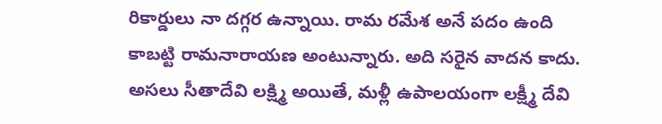రికార్డులు నా దగ్గర ఉన్నాయి. రామ రమేశ అనే పదం ఉంది కాబట్టి రామనారాయణ అంటున్నారు. అది సరైన వాదన కాదు. అసలు సీతాదేవి లక్ష్మి అయితే, మళ్లీ ఉపాలయంగా లక్ష్మీ దేవి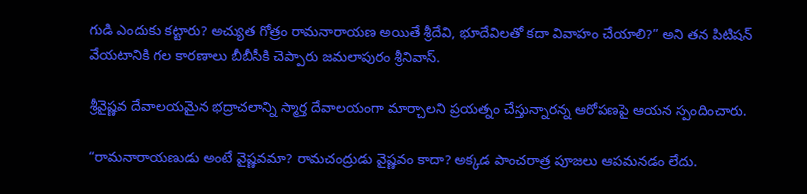గుడి ఎందుకు కట్టారు? అచ్యుత గోత్రం రామనారాయణ అయితే శ్రీదేవి, భూదేవిలతో కదా వివాహం చేయాలి?” అని తన పిటిషన్ వేయటానికి గల కారణాలు బీబీసీకి చెప్పారు జమలాపురం శ్రీనివాస్.

శ్రీవైష్ణవ దేవాలయమైన భద్రాచలాన్ని స్మార్త దేవాలయంగా మార్చాలని ప్రయత్నం చేస్తున్నారన్న ఆరోపణపై ఆయన స్పందించారు.

“రామనారాయణుడు అంటే వైష్ణవమా? రామచంద్రుడు వైష్ణవం కాదా? అక్కడ పాంచరాత్ర పూజలు ఆపమనడం లేదు.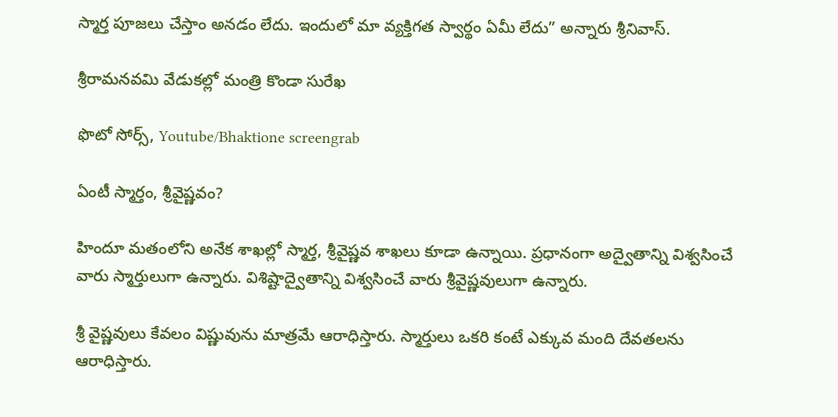స్మార్త పూజలు చేస్తాం అనడం లేదు. ఇందులో మా వ్యక్తిగత స్వార్థం ఏమీ లేదు” అన్నారు శ్రీనివాస్.

శ్రీరామనవమి వేడుకల్లో మంత్రి కొండా సురేఖ

ఫొటో సోర్స్, Youtube/Bhaktione screengrab

ఏంటీ స్మార్తం, శ్రీవైష్ణవం?

హిందూ మతంలోని అనేక శాఖల్లో స్మార్త, శ్రీవైష్ణవ శాఖలు కూడా ఉన్నాయి. ప్రధానంగా అద్వైతాన్ని విశ్వసించే వారు స్మార్తులుగా ఉన్నారు. విశిష్టాద్వైతాన్ని విశ్వసించే వారు శ్రీవైష్ణవులుగా ఉన్నారు.

శ్రీ వైష్ణవులు కేవలం విష్ణువును మాత్రమే ఆరాధిస్తారు. స్మార్తులు ఒకరి కంటే ఎక్కువ మంది దేవతలను ఆరాధిస్తారు.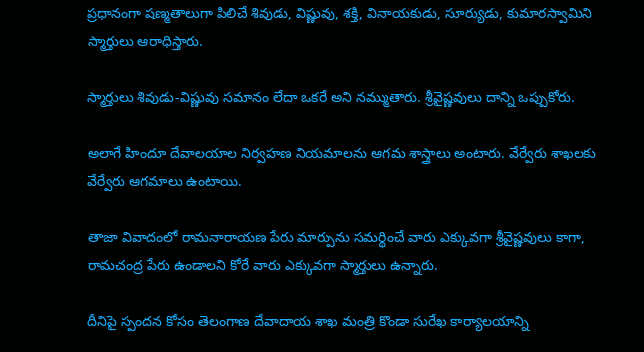ప్రధానంగా షణ్మతాలుగా పిలిచే శివుడు, విష్ణువు, శక్తి, వినాయకుడు, సూర్యుడు, కుమారస్వామిని స్మార్తులు ఆరాధిస్తారు.

స్మార్తులు శివుడు-విష్ణువు సమానం లేదా ఒకరే అని నమ్ముతారు. శ్రీవైష్ణవులు దాన్ని ఒప్పుకోరు.

అలాగే హిందూ దేవాలయాల నిర్వహణ నియమాలను ఆగమ శాస్త్రాలు అంటారు. వేర్వేరు శాఖలకు వేర్వేరు ఆగమాలు ఉంటాయి.

తాజా వివాదంలో రామనారాయణ పేరు మార్పును సమర్థించే వారు ఎక్కువగా శ్రీవైష్ణవులు కాగా, రామచంద్ర పేరు ఉండాలని కోరే వారు ఎక్కువగా స్మార్తులు ఉన్నారు.

దీనిపై స్పందన కోసం తెలంగాణ దేవాదాయ శాఖ మంత్రి కొండా సురేఖ కార్యాలయాన్ని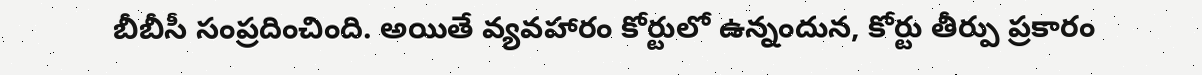బీబీసీ సంప్రదించింది. అయితే వ్యవహారం కోర్టులో ఉన్నందున, కోర్టు తీర్పు ప్రకారం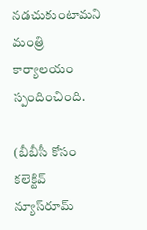నడచుకుంటామని మంత్రి కార్యాలయం స్పందించింది.

(బీబీసీ కోసం కలెక్టివ్ న్యూస్‌రూమ్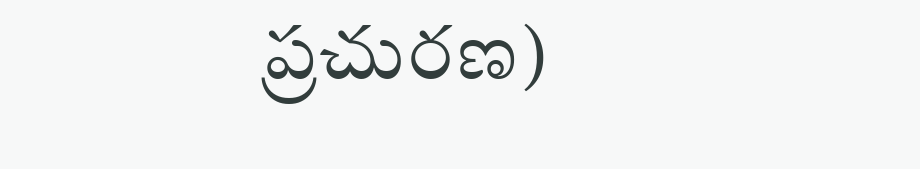ప్రచురణ)